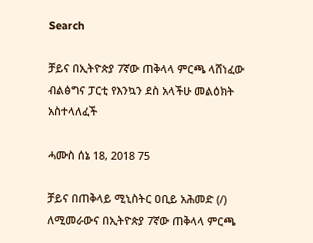Search

ቻይና በኢትዮጵያ 7ኛው ጠቅላላ ምርጫ ላሸነፈው ብልፅግና ፓርቲ የእንኳን ደስ አላችሁ መልዕክት አስተላለፈች

ሓሙስ ሰኔ 18, 2018 75

ቻይና በጠቅላይ ሚኒስትር ዐቢይ አሕመድ (/) ለሚመራውና በኢትዮጵያ 7ኛው ጠቅላላ ምርጫ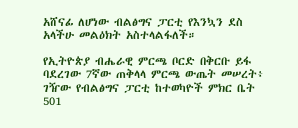አሸናፊ ለሆነው ብልፅግና ፓርቲ የእንኳን ደስ አላችሁ መልዕክት አስተላልፋለች።

የኢትዮጵያ ብሔራዊ ምርጫ ቦርድ በቅርቡ ይፋ ባደረገው 7ኛው ጠቅላላ ምርጫ ውጤት መሠረት፥ ገዥው የብልፅግና ፓርቲ ከተወካዮች ምክር ቤት 501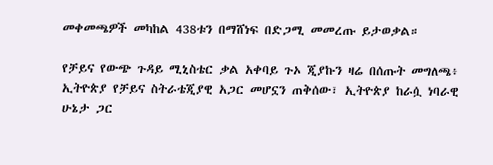መቀመጫዎች መካከል 438ቱን በማሸነፍ በድጋሚ መመረጡ ይታወቃል።

የቻይና የውጭ ጉዳይ ሚኒስቴር ቃል አቀባይ ጉኦ ጂያኩን ዛሬ በሰጡት መግለጫ፥ ኢትዮጵያ የቻይና ስትራቴጂያዊ አጋር መሆኗን ጠቅሰው፣ ኢትዮጵያ ከራሷ ነባራዊ ሁኔታ ጋር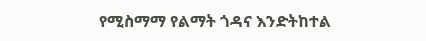የሚስማማ የልማት ጎዳና እንድትከተል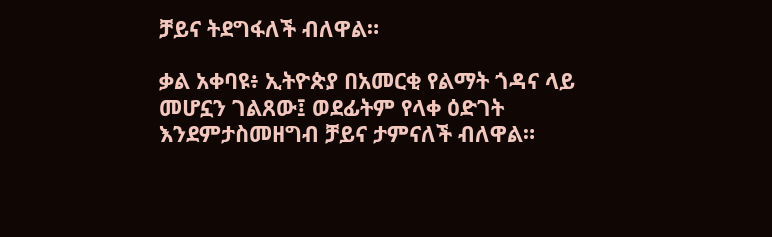ቻይና ትደግፋለች ብለዋል።

ቃል አቀባዩ፥ ኢትዮጵያ በአመርቂ የልማት ጎዳና ላይ መሆኗን ገልጸው፤ ወደፊትም የላቀ ዕድገት እንደምታስመዘግብ ቻይና ታምናለች ብለዋል።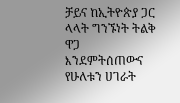ቻይና ከኢትዮጵያ ጋር ላላት ግንኙነት ትልቅ ዋጋ እንደምትሰጠውና የሁለቱን ሀገራት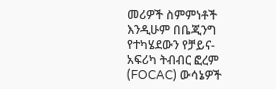መሪዎች ስምምነቶች እንዲሁም በቤጂንግ የተካሄደውን የቻይና-አፍሪካ ትብብር ፎረም (FOCAC) ውሳኔዎች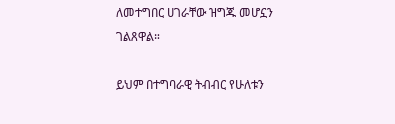ለመተግበር ሀገራቸው ዝግጁ መሆኗን ገልጸዋል።

ይህም በተግባራዊ ትብብር የሁለቱን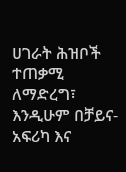ሀገራት ሕዝቦች ተጠቃሚ ለማድረግ፣ እንዲሁም በቻይና-አፍሪካ እና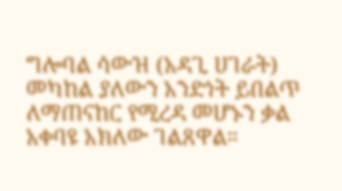ግሎባል ሳውዝ (አዳጊ ሀገራት) መካከል ያለውን አንድነት ይበልጥ ለማጠናከር የሚረዳ መሆኑን ቃል አቀባዩ አክለው ገልጸዋል።